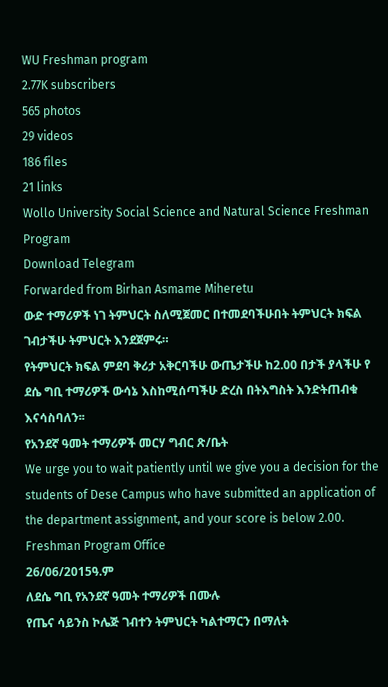WU Freshman program
2.77K subscribers
565 photos
29 videos
186 files
21 links
Wollo University Social Science and Natural Science Freshman Program
Download Telegram
Forwarded from Birhan Asmame Miheretu
ውድ ተማሪዎች ነገ ትምህርት ስለሚጀመር በተመደባችሁበት ትምህርት ክፍል ገብታችሁ ትምህርት እንደጀምሩ።
የትምህርት ክፍል ምደባ ቅሪታ አቅርባችሁ ውጤታችሁ ከ2.00 በታች ያላችሁ የ ደሴ ግቢ ተማሪዎች ውሳኔ እስከሚሰጣችሁ ድረስ በትእግስት እንድትጠብቁ እናሳስባለን፡፡
የአንደኛ ዓመት ተማሪዎች መርሃ ግብር ጽ/ቤት
We urge you to wait patiently until we give you a decision for the students of Dese Campus who have submitted an application of the department assignment, and your score is below 2.00.
Freshman Program Office
26/06/2015ዓ.ም
ለደሴ ግቢ የአንደኛ ዓመት ተማሪዎች በሙሉ
የጤና ሳይንስ ኮሌጅ ገብተን ትምህርት ካልተማርን በማለት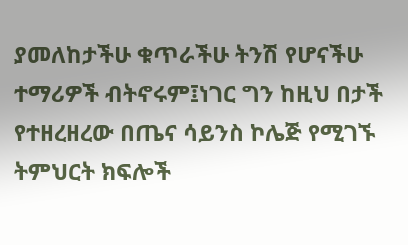ያመለከታችሁ ቁጥራችሁ ትንሽ የሆናችሁ ተማሪዎች ብትኖሩም፤ነገር ግን ከዚህ በታች የተዘረዘረው በጤና ሳይንስ ኮሌጅ የሚገኙ ትምህርት ክፍሎች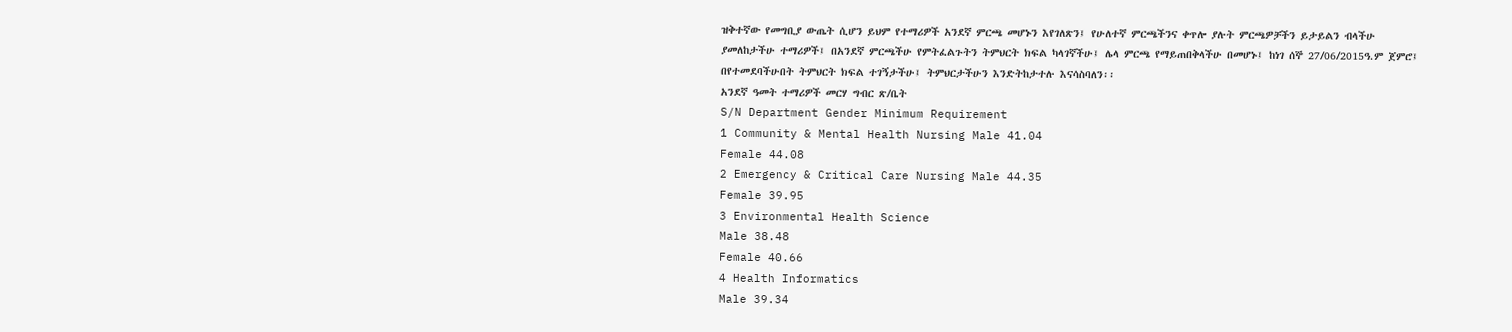ዝቅተኛው የመግቢያ ውጤት ሲሆን ይህም የተማሪዎች አንደኛ ምርጫ መሆኑን እየገለጽን፤ የሁለተኛ ምርጫችንና ቀጥሎ ያሉት ምርጫዎቻችን ይታይልን ብላችሁ ያመለከታችሁ ተማሪዎች፤ በአንደኛ ምርጫችሁ የምትፈልጉትን ትምህርት ክፍል ካላገኛችሁ፤ ሌላ ምርጫ የማይጠበቅላችሁ በመሆኑ፤ ከነገ ሰኞ 27/06/2015ዓ.ም ጀምሮ፤ በየተመደባችሁበት ትምህርት ክፍል ተገኝታችሁ፤ ትምህርታችሁን እንድትከታተሉ እናሳስባለን፡፡
አንደኛ ዓመት ተማሪዎች መርሃ ግብር ጽ/ቤት
S/N Department Gender Minimum Requirement
1 Community & Mental Health Nursing Male 41.04
Female 44.08
2 Emergency & Critical Care Nursing Male 44.35
Female 39.95
3 Environmental Health Science
Male 38.48
Female 40.66
4 Health Informatics
Male 39.34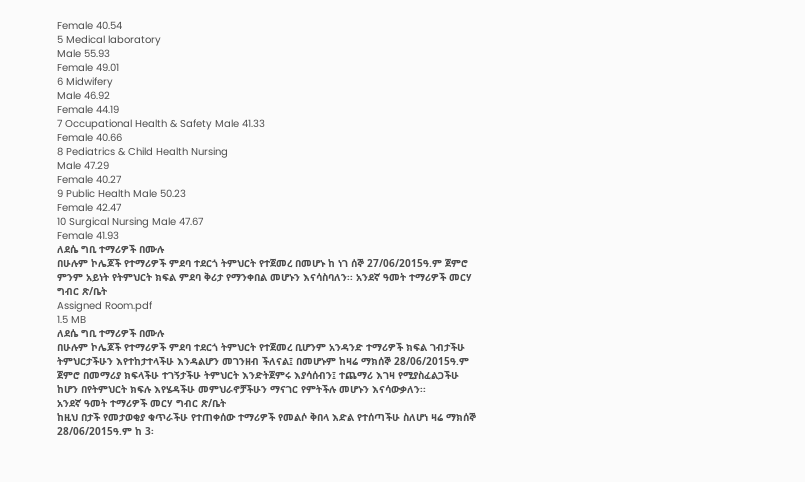Female 40.54
5 Medical laboratory
Male 55.93
Female 49.01
6 Midwifery
Male 46.92
Female 44.19
7 Occupational Health & Safety Male 41.33
Female 40.66
8 Pediatrics & Child Health Nursing
Male 47.29
Female 40.27
9 Public Health Male 50.23
Female 42.47
10 Surgical Nursing Male 47.67
Female 41.93
ለደሴ ግቢ ተማሪዎች በሙሉ
በሁሉም ኮሌጆች የተማሪዎች ምደባ ተደርጎ ትምህርት የተጀመረ በመሆኑ ከ ነገ ሰኞ 27/06/2015ዓ.ም ጀምሮ ምንም አይነት የትምህርት ክፍል ምደባ ቅሪታ የማንቀበል መሆኑን እናሳስባለን፡፡ አንደኛ ዓመት ተማሪዎች መርሃ ግብር ጽ/ቤት
Assigned Room.pdf
1.5 MB
ለደሴ ግቢ ተማሪዎች በሙሉ
በሁሉም ኮሌጆች የተማሪዎች ምደባ ተደርጎ ትምህርት የተጀመረ ቢሆንም አንዳንድ ተማሪዎች ክፍል ገብታችሁ ትምህርታችሁን እየተከታተላችሁ እንዳልሆን መገንዘብ ችለናል፤ በመሆኑም ከዛሬ ማክሰኞ 28/06/2015ዓ.ም ጀምሮ በመማሪያ ክፍላችሁ ተገኝታችሁ ትምህርት እንድትጀምሩ እያሳሰብን፤ ተጨማሪ እገዛ የሚያስፈልጋችሁ ከሆን በየትምህርት ክፍሉ እየሄዳችሁ መምህራኖቻችሁን ማናገር የምትችሉ መሆኑን እናሳውቃለን፡፡
አንደኛ ዓመት ተማሪዎች መርሃ ግብር ጽ/ቤት
ከዚህ በታች የመታወቂያ ቁጥራችሁ የተጠቀሰው ተማሪዎች የመልሶ ቅበላ እድል የተሰጣችሁ ስለሆነ ዛሬ ማክሰኞ 28/06/2015ዓ.ም ከ 3፡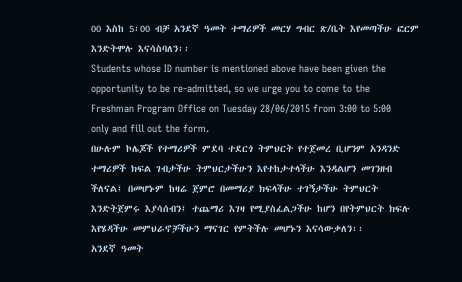00 እስከ 5፡00 ብቻ አንደኛ ዓመት ተማሪዎች መርሃ ግብር ጽ/ቤት እየመጣችሁ ፎርም እንድትሞሉ እናሳስባለን፡፡
Students whose ID number is mentioned above have been given the opportunity to be re-admitted, so we urge you to come to the Freshman Program Office on Tuesday 28/06/2015 from 3:00 to 5:00 only and fill out the form.
በሁሉም ኮሌጆች የተማሪዎች ምደባ ተደርጎ ትምህርት የተጀመረ ቢሆንም አንዳንድ ተማሪዎች ክፍል ገብታችሁ ትምህርታችሁን እየተከታተላችሁ እንዳልሆን መገንዘብ ችለናል፤ በመሆኑም ከዛሬ ጀምሮ በመማሪያ ክፍላችሁ ተገኝታችሁ ትምህርት እንድትጀምሩ እያሳሰብን፤ ተጨማሪ እገዛ የሚያስፈልጋችሁ ከሆን በየትምህርት ክፍሉ እየሄዳችሁ መምህራኖቻችሁን ማናገር የምትችሉ መሆኑን እናሳውቃለን፡፡
አንደኛ ዓመት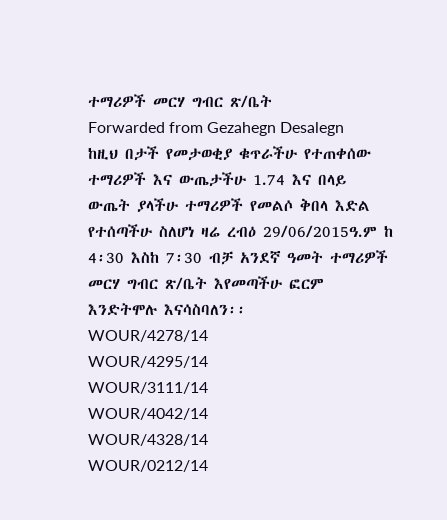ተማሪዎች መርሃ ግብር ጽ/ቤት
Forwarded from Gezahegn Desalegn
ከዚህ በታች የመታወቂያ ቁጥራችሁ የተጠቀሰው ተማሪዎች እና ውጤታችሁ 1.74 እና በላይ ውጤት ያላችሁ ተማሪዎች የመልሶ ቅበላ እድል የተሰጣችሁ ስለሆነ ዛሬ ረብዕ 29/06/2015ዓ.ም ከ 4፡30 እስከ 7፡30 ብቻ አንደኛ ዓመት ተማሪዎች መርሃ ግብር ጽ/ቤት እየመጣችሁ ፎርም እንድትሞሉ እናሳስባለን፡፡
WOUR/4278/14
WOUR/4295/14
WOUR/3111/14
WOUR/4042/14
WOUR/4328/14
WOUR/0212/14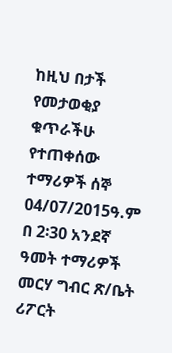ከዚህ በታች የመታወቂያ ቁጥራችሁ የተጠቀሰው ተማሪዎች ሰኞ 04/07/2015ዓ.ም በ 2፡30 አንደኛ ዓመት ተማሪዎች መርሃ ግብር ጽ/ቤት ሪፖርት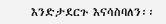እንድታደርጉ እናሳስባለን፡፡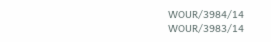WOUR/3984/14
WOUR/3983/14